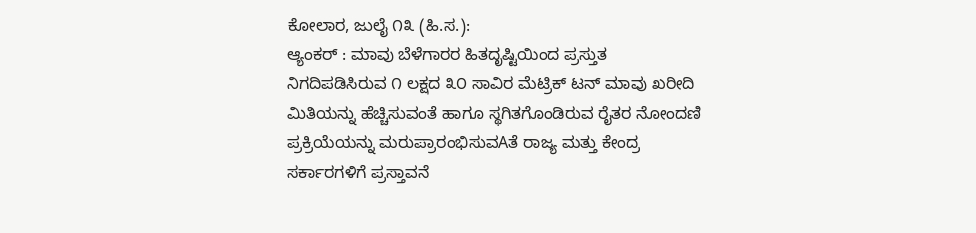ಕೋಲಾರ, ಜುಲೈ ೧೩ (ಹಿ.ಸ.):
ಆ್ಯಂಕರ್ : ಮಾವು ಬೆಳೆಗಾರರ ಹಿತದೃಷ್ಟಿಯಿಂದ ಪ್ರಸ್ತುತ ನಿಗದಿಪಡಿಸಿರುವ ೧ ಲಕ್ಷದ ೩೦ ಸಾವಿರ ಮೆಟ್ರಿಕ್ ಟನ್ ಮಾವು ಖರೀದಿ ಮಿತಿಯನ್ನು ಹೆಚ್ಚಿಸುವಂತೆ ಹಾಗೂ ಸ್ಥಗಿತಗೊಂಡಿರುವ ರೈತರ ನೋಂದಣಿ ಪ್ರಕ್ರಿಯೆಯನ್ನು ಮರುಪ್ರಾರಂಭಿಸುವAತೆ ರಾಜ್ಯ ಮತ್ತು ಕೇಂದ್ರ ಸರ್ಕಾರಗಳಿಗೆ ಪ್ರಸ್ತಾವನೆ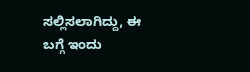ಸಲ್ಲಿಸಲಾಗಿದ್ದು, ಈ ಬಗ್ಗೆ ಇಂದು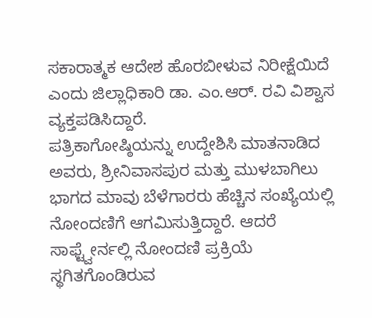ಸಕಾರಾತ್ಮಕ ಆದೇಶ ಹೊರಬೀಳುವ ನಿರೀಕ್ಷೆಯಿದೆ ಎಂದು ಜಿಲ್ಲಾಧಿಕಾರಿ ಡಾ. ಎಂ.ಆರ್. ರವಿ ವಿಶ್ವಾಸ ವ್ಯಕ್ತಪಡಿಸಿದ್ದಾರೆ.
ಪತ್ರಿಕಾಗೋಷ್ಠಿಯನ್ನು ಉದ್ದೇಶಿಸಿ ಮಾತನಾಡಿದ ಅವರು, ಶ್ರೀನಿವಾಸಪುರ ಮತ್ತು ಮುಳಬಾಗಿಲು ಭಾಗದ ಮಾವು ಬೆಳೆಗಾರರು ಹೆಚ್ಚಿನ ಸಂಖ್ಯೆಯಲ್ಲಿ ನೋಂದಣಿಗೆ ಆಗಮಿಸುತ್ತಿದ್ದಾರೆ. ಆದರೆ ಸಾಫ್ಟ್ವೇರ್ನಲ್ಲಿ ನೋಂದಣಿ ಪ್ರಕ್ರಿಯೆ ಸ್ಥಗಿತಗೊಂಡಿರುವ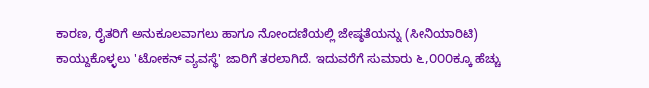ಕಾರಣ, ರೈತರಿಗೆ ಅನುಕೂಲವಾಗಲು ಹಾಗೂ ನೋಂದಣಿಯಲ್ಲಿ ಜೇಷ್ಠತೆಯನ್ನು (ಸೀನಿಯಾರಿಟಿ) ಕಾಯ್ದುಕೊಳ್ಳಲು 'ಟೋಕನ್ ವ್ಯವಸ್ಥೆ' ಜಾರಿಗೆ ತರಲಾಗಿದೆ. ಇದುವರೆಗೆ ಸುಮಾರು ೬,೦೦೦ಕ್ಕೂ ಹೆಚ್ಚು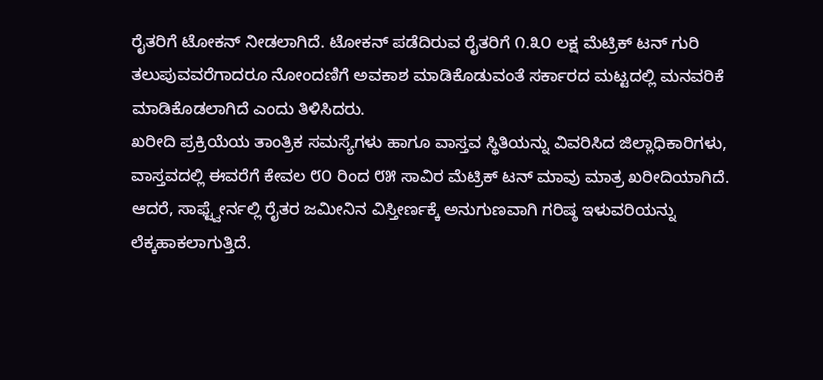ರೈತರಿಗೆ ಟೋಕನ್ ನೀಡಲಾಗಿದೆ. ಟೋಕನ್ ಪಡೆದಿರುವ ರೈತರಿಗೆ ೧.೩೦ ಲಕ್ಷ ಮೆಟ್ರಿಕ್ ಟನ್ ಗುರಿ ತಲುಪುವವರೆಗಾದರೂ ನೋಂದಣಿಗೆ ಅವಕಾಶ ಮಾಡಿಕೊಡುವಂತೆ ಸರ್ಕಾರದ ಮಟ್ಟದಲ್ಲಿ ಮನವರಿಕೆ ಮಾಡಿಕೊಡಲಾಗಿದೆ ಎಂದು ತಿಳಿಸಿದರು.
ಖರೀದಿ ಪ್ರಕ್ರಿಯೆಯ ತಾಂತ್ರಿಕ ಸಮಸ್ಯೆಗಳು ಹಾಗೂ ವಾಸ್ತವ ಸ್ಥಿತಿಯನ್ನು ವಿವರಿಸಿದ ಜಿಲ್ಲಾಧಿಕಾರಿಗಳು, ವಾಸ್ತವದಲ್ಲಿ ಈವರೆಗೆ ಕೇವಲ ೮೦ ರಿಂದ ೮೫ ಸಾವಿರ ಮೆಟ್ರಿಕ್ ಟನ್ ಮಾವು ಮಾತ್ರ ಖರೀದಿಯಾಗಿದೆ. ಆದರೆ, ಸಾಫ್ಟ್ವೇರ್ನಲ್ಲಿ ರೈತರ ಜಮೀನಿನ ವಿಸ್ತೀರ್ಣಕ್ಕೆ ಅನುಗುಣವಾಗಿ ಗರಿಷ್ಠ ಇಳುವರಿಯನ್ನು ಲೆಕ್ಕಹಾಕಲಾಗುತ್ತಿದೆ.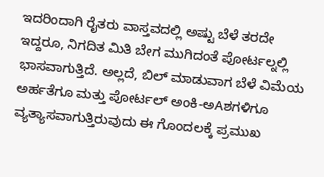ಇದರಿಂದಾಗಿ ರೈತರು ವಾಸ್ತವದಲ್ಲಿ ಅಷ್ಟು ಬೆಳೆ ತರದೇ ಇದ್ದರೂ, ನಿಗದಿತ ಮಿತಿ ಬೇಗ ಮುಗಿದಂತೆ ಪೋರ್ಟಲ್ನಲ್ಲಿ ಭಾಸವಾಗುತ್ತಿದೆ. ಅಲ್ಲದೆ, ಬಿಲ್ ಮಾಡುವಾಗ ಬೆಳೆ ವಿಮೆಯ ಅರ್ಹತೆಗೂ ಮತ್ತು ಪೋರ್ಟಲ್ ಅಂಕಿ-ಅAಶಗಳಿಗೂ ವ್ಯತ್ಯಾಸವಾಗುತ್ತಿರುವುದು ಈ ಗೊಂದಲಕ್ಕೆ ಪ್ರಮುಖ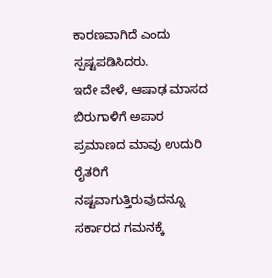ಕಾರಣವಾಗಿದೆ ಎಂದು ಸ್ಪಷ್ಟಪಡಿಸಿದರು.
ಇದೇ ವೇಳೆ, ಆಷಾಢ ಮಾಸದ ಬಿರುಗಾಳಿಗೆ ಅಪಾರ ಪ್ರಮಾಣದ ಮಾವು ಉದುರಿ ರೈತರಿಗೆ ನಷ್ಟವಾಗುತ್ತಿರುವುದನ್ನೂ ಸರ್ಕಾರದ ಗಮನಕ್ಕೆ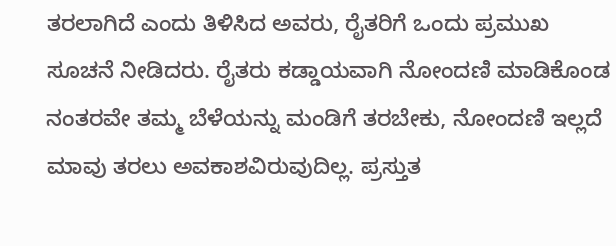ತರಲಾಗಿದೆ ಎಂದು ತಿಳಿಸಿದ ಅವರು, ರೈತರಿಗೆ ಒಂದು ಪ್ರಮುಖ ಸೂಚನೆ ನೀಡಿದರು. ರೈತರು ಕಡ್ಡಾಯವಾಗಿ ನೋಂದಣಿ ಮಾಡಿಕೊಂಡ ನಂತರವೇ ತಮ್ಮ ಬೆಳೆಯನ್ನು ಮಂಡಿಗೆ ತರಬೇಕು, ನೋಂದಣಿ ಇಲ್ಲದೆ ಮಾವು ತರಲು ಅವಕಾಶವಿರುವುದಿಲ್ಲ. ಪ್ರಸ್ತುತ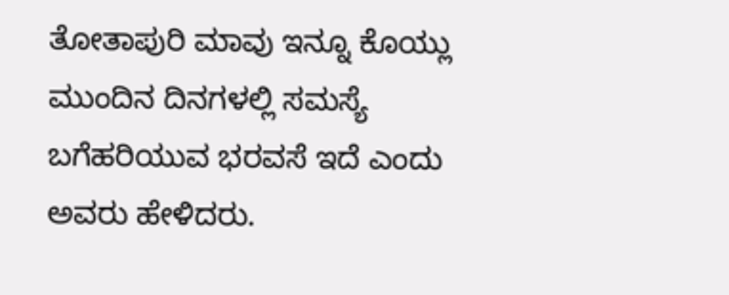ತೋತಾಪುರಿ ಮಾವು ಇನ್ನೂ ಕೊಯ್ಲು ಮುಂದಿನ ದಿನಗಳಲ್ಲಿ ಸಮಸ್ಯೆ ಬಗೆಹರಿಯುವ ಭರವಸೆ ಇದೆ ಎಂದು ಅವರು ಹೇಳಿದರು.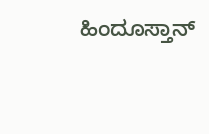ಹಿಂದೂಸ್ತಾನ್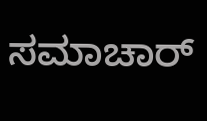ಸಮಾಚಾರ್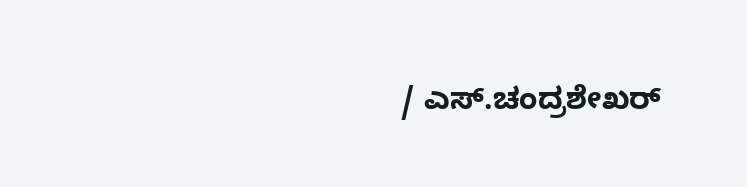/ ಎಸ್.ಚಂದ್ರಶೇಖರ್